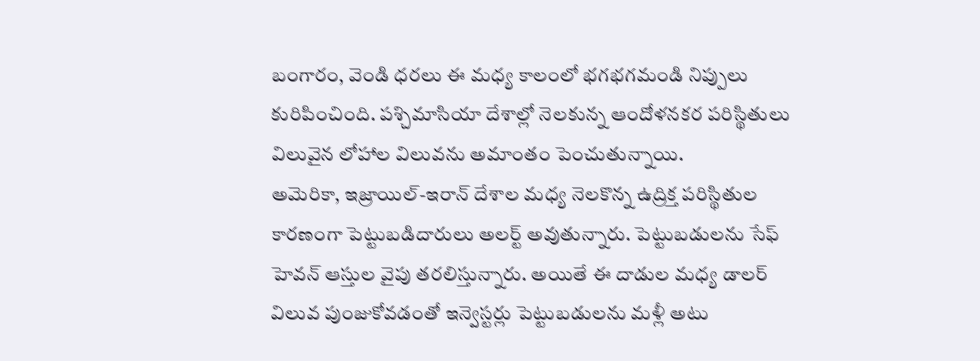బంగారం, వెండి ధరలు ఈ మధ్య కాలంలో భగభగమండి నిప్పులు కురిపించింది. పశ్చిమాసియా దేశాల్లో నెలకున్న ఆందోళనకర పరిస్థితులు విలువైన లోహాల విలువను అమాంతం పెంచుతున్నాయి.
అమెరికా, ఇజ్రాయిల్-ఇరాన్ దేశాల మధ్య నెలకొన్న ఉద్రిక్త పరిస్థితుల కారణంగా పెట్టుబడిదారులు అలర్ట్ అవుతున్నారు. పెట్టుబడులను సేఫ్ హెవన్ ఆస్తుల వైపు తరలిస్తున్నారు. అయితే ఈ దాడుల మధ్య డాలర్ విలువ పుంజుకోవడంతో ఇన్వెస్టర్లు పెట్టుబడులను మళ్లీ అటు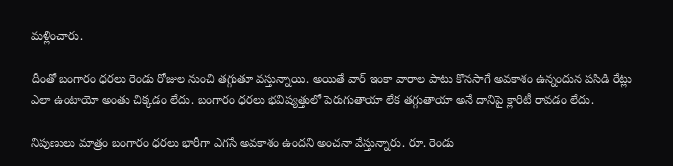మళ్లించారు.

దీంతో బంగారం ధరలు రెండు రోజుల నుంచి తగ్గుతూ వస్తున్నాయి. అయితే వార్ ఇంకా వారాల పాటు కొనసాగే అవకాశం ఉన్నందున పసిడి రేట్లు ఎలా ఉంటాయో అంతు చిక్కడం లేదు. బంగారం ధరలు భవిష్యత్తులో పెరుగుతాయా లేక తగ్గుతాయా అనే దానిపై క్లారిటీ రావడం లేదు.

నిపుణులు మాత్రం బంగారం ధరలు భారీగా ఎగసే అవకాశం ఉందని అంచనా వేస్తున్నారు. రూ. రెండు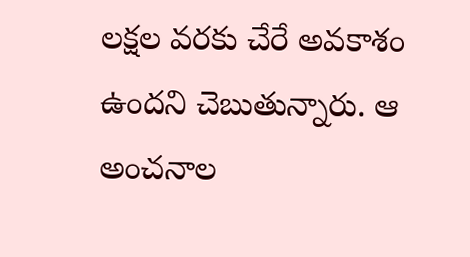లక్షల వరకు చేరే అవకాశం ఉందని చెబుతున్నారు. ఆ అంచనాల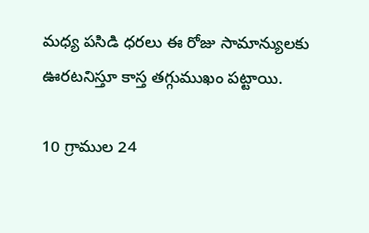మధ్య పసిడి ధరలు ఈ రోజు సామాన్యులకు ఊరటనిస్తూ కాస్త తగ్గుముఖం పట్టాయి.

10 గ్రాముల 24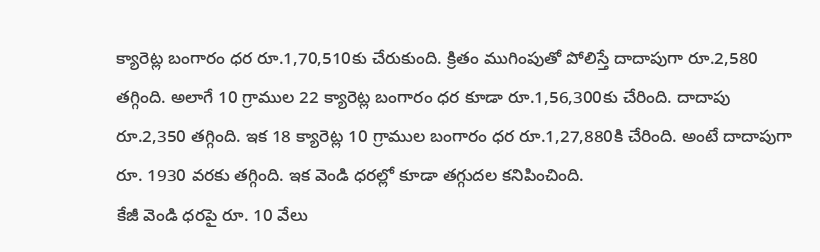క్యారెట్ల బంగారం ధర రూ.1,70,510కు చేరుకుంది. క్రితం ముగింపుతో పోలిస్తే దాదాపుగా రూ.2,580 తగ్గింది. అలాగే 10 గ్రాముల 22 క్యారెట్ల బంగారం ధర కూడా రూ.1,56,300కు చేరింది. దాదాపు రూ.2,350 తగ్గింది. ఇక 18 క్యారెట్ల 10 గ్రాముల బంగారం ధర రూ.1,27,880కి చేరింది. అంటే దాదాపుగా రూ. 1930 వరకు తగ్గింది. ఇక వెండి ధరల్లో కూడా తగ్గుదల కనిపించింది.
కేజీ వెండి ధరపై రూ. 10 వేలు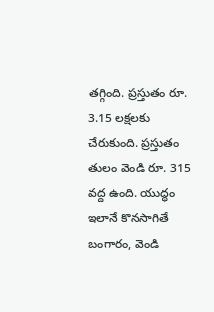తగ్గింది. ప్రస్తుతం రూ. 3.15 లక్షలకు చేరుకుంది. ప్రస్తుతం తులం వెండి రూ. 315 వద్ద ఉంది. యుద్ధం ఇలానే కొనసాగితే బంగారం, వెండి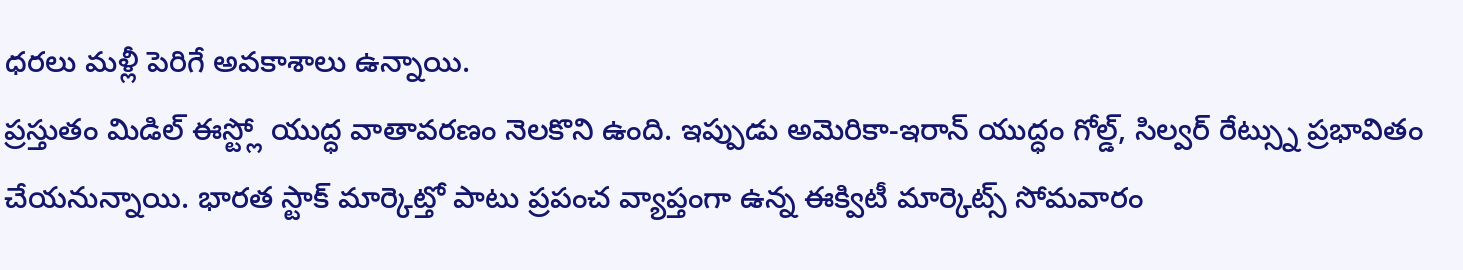ధరలు మళ్లీ పెరిగే అవకాశాలు ఉన్నాయి.
ప్రస్తుతం మిడిల్ ఈస్ట్లో యుద్ధ వాతావరణం నెలకొని ఉంది. ఇప్పుడు అమెరికా-ఇరాన్ యుద్ధం గోల్డ్, సిల్వర్ రేట్స్ను ప్రభావితం చేయనున్నాయి. భారత స్టాక్ మార్కెట్తో పాటు ప్రపంచ వ్యాప్తంగా ఉన్న ఈక్విటీ మార్కెట్స్ సోమవారం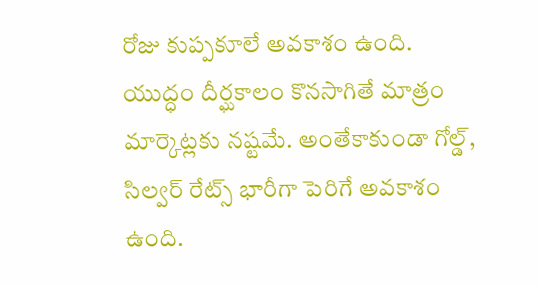రోజు కుప్పకూలే అవకాశం ఉంది.
యుద్ధం దీర్ఘకాలం కొనసాగితే మాత్రం మార్కెట్లకు నష్టమే. అంతేకాకుండా గోల్డ్, సిల్వర్ రేట్స్ భారీగా పెరిగే అవకాశం ఉంది.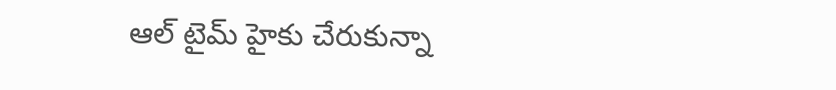ఆల్ టైమ్ హైకు చేరుకున్నా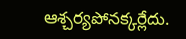ఆశ్చర్యపోనక్కర్లేదు.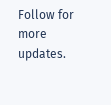Follow for more updates.